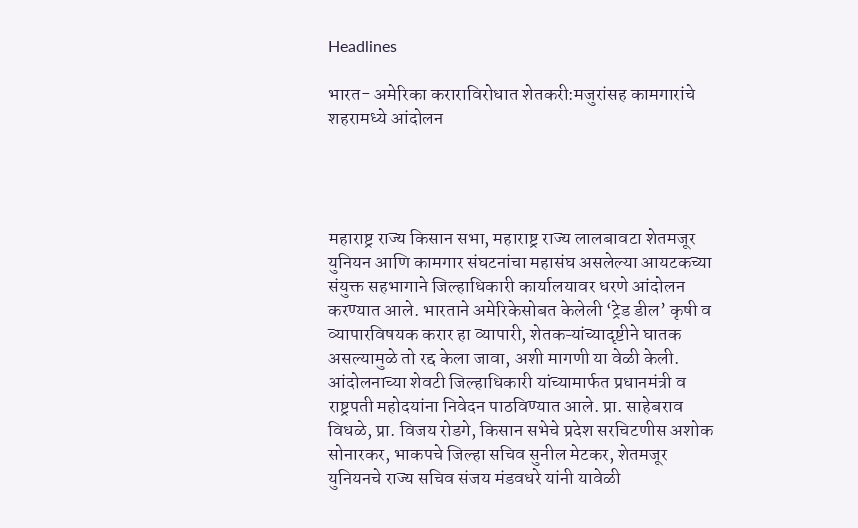Headlines

भारत- अमेरिका कराराविरोधात शेतकरी:मजुरांसह कामगारांचे शहरामध्ये आंदोलन




महाराष्ट्र राज्य किसान सभा, महाराष्ट्र राज्य लालबावटा शेतमजूर युनियन आणि कामगार संघटनांचा महासंघ असलेल्या आयटकच्या संयुक्त सहभागाने जिल्हाधिकारी कार्यालयावर धरणे आंदोलन करण्यात आले. भारताने अमेरिकेसोबत केलेली ‘ट्रेड डील’ कृषी व व्यापारविषयक करार हा व्यापारी, शेतकऱ्यांच्यादृष्टीने घातक असल्यामुळे तो रद्द केला जावा, अशी मागणी या वेळी केली. आंदोलनाच्या शेवटी जिल्हाधिकारी यांच्यामार्फत प्रधानमंत्री व राष्ट्रपती महोदयांना निवेदन पाठविण्यात आले. प्रा. साहेबराव विधळे, प्रा. विजय रोडगे, किसान सभेचे प्रदेश सरचिटणीस अशोक सोनारकर, भाकपचे जिल्हा सचिव सुनील मेटकर, शेतमजूर युनियनचे राज्य सचिव संजय मंडवधरे यांनी यावेळी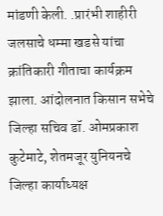मांडणी केली. .प्रारंभी शाहीरी जलसाचे धम्मा खडसे यांचा क्रांतिकारी गीताचा कार्यक्रम झाला. आंदोलनात किसान सभेचे जिल्हा सचिव डॉ. ओमप्रकाश कुटेमाटे, शेतमजूर युनियनचे जिल्हा कार्याध्यक्ष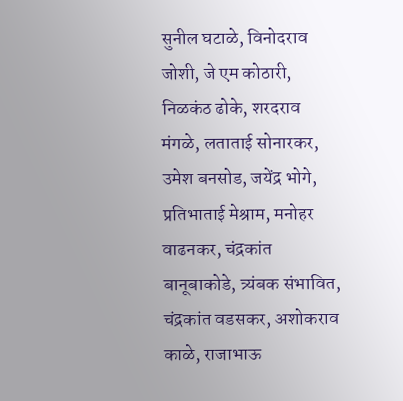सुनील घटाळे, विनोदराव जोशी, जे एम कोठारी, निळकंठ ढोके, शरदराव मंगळे, लताताई सोनारकर, उमेश बनसोड, जयेंद्र भोगे, प्रतिभाताई मेश्राम, मनोहर वाढनकर, चंद्रकांत बानूबाकोडे, त्र्यंबक संभावित, चंद्रकांत वडसकर, अशोकराव काळे, राजाभाऊ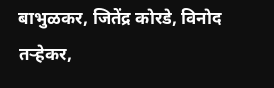बाभुळकर, जितेंद्र कोरडे, विनोद तऱ्हेकर,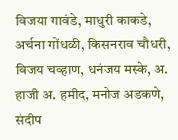विजया गावंडे, माधुरी काकडे, अर्चना गोंधळी, किसनराव चौधरी, विजय चव्हाण, धनंजय मस्के, अ. हाजी अ. हमीद, मनोज अडकणे, संदीप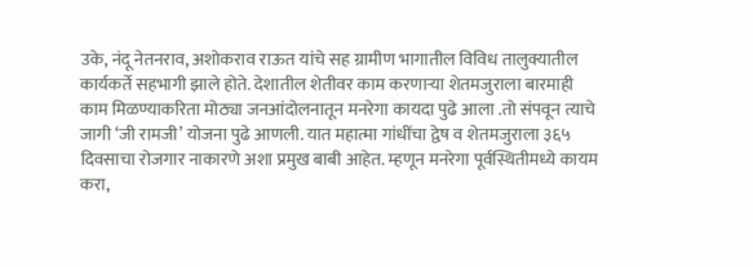उके, नंदू नेतनराव, अशोकराव राऊत यांचे सह ग्रामीण भागातील विविध तालुक्यातील कार्यकर्ते सहभागी झाले होते. देशातील शेतीवर काम करणाऱ्या शेतमजुराला बारमाही काम मिळण्याकरिता मोठ्या जनआंदोलनातून मनरेगा कायदा पुढे आला .तो संपवून त्याचे जागी ‘जी रामजी’ योजना पुढे आणली. यात महात्मा गांधींचा द्वेष व शेतमजुराला ३६५ दिवसाचा रोजगार नाकारणे अशा प्रमुख बाबी आहेत. म्हणून मनरेगा पूर्वस्थितीमध्ये कायम करा,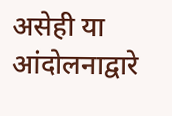असेही या आंदोलनाद्वारे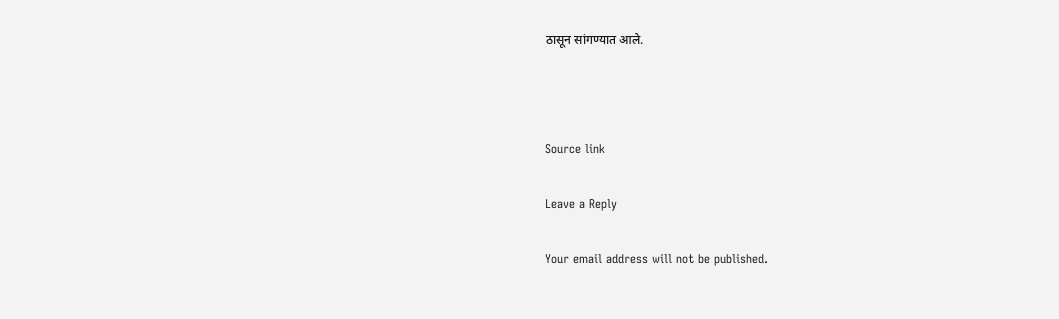ठासून सांगण्यात आले.



Source link

Leave a Reply

Your email address will not be published.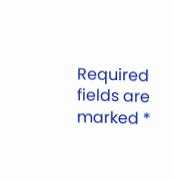Required fields are marked *